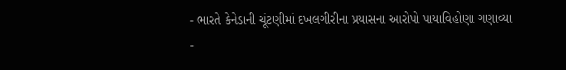- ભારતે કેનેડાની ચૂંટણીમાં દખલગીરીના પ્રયાસના આરોપો પાયાવિહોણા ગણાવ્યા
-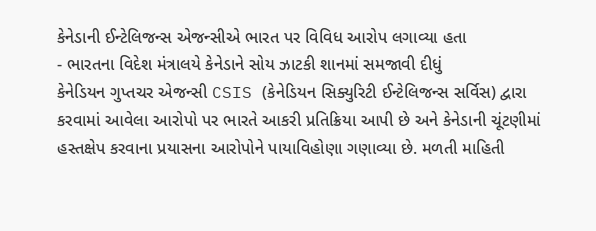કેનેડાની ઈન્ટેલિજન્સ એજન્સીએ ભારત પર વિવિધ આરોપ લગાવ્યા હતા
- ભારતના વિદેશ મંત્રાલયે કેનેડાને સોય ઝાટકી શાનમાં સમજાવી દીધું
કેનેડિયન ગુપ્તચર એજન્સી CSIS (કેનેડિયન સિક્યુરિટી ઈન્ટેલિજન્સ સર્વિસ) દ્વારા કરવામાં આવેલા આરોપો પર ભારતે આકરી પ્રતિક્રિયા આપી છે અને કેનેડાની ચૂંટણીમાં હસ્તક્ષેપ કરવાના પ્રયાસના આરોપોને પાયાવિહોણા ગણાવ્યા છે. મળતી માહિતી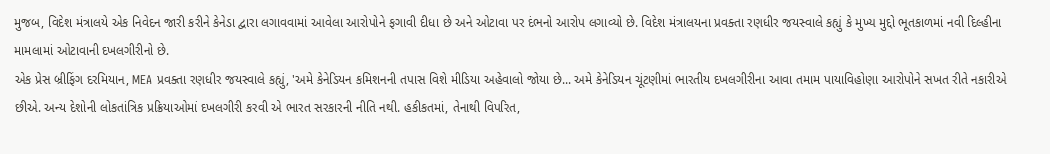મુજબ, વિદેશ મંત્રાલયે એક નિવેદન જારી કરીને કેનેડા દ્વારા લગાવવામાં આવેલા આરોપોને ફગાવી દીધા છે અને ઓટાવા પર દંભનો આરોપ લગાવ્યો છે. વિદેશ મંત્રાલયના પ્રવક્તા રણધીર જયસ્વાલે કહ્યું કે મુખ્ય મુદ્દો ભૂતકાળમાં નવી દિલ્હીના મામલામાં ઓટાવાની દખલગીરીનો છે.
એક પ્રેસ બ્રીફિંગ દરમિયાન, MEA પ્રવક્તા રણધીર જયસ્વાલે કહ્યું, 'અમે કેનેડિયન કમિશનની તપાસ વિશે મીડિયા અહેવાલો જોયા છે... અમે કેનેડિયન ચૂંટણીમાં ભારતીય દખલગીરીના આવા તમામ પાયાવિહોણા આરોપોને સખત રીતે નકારીએ છીએ. અન્ય દેશોની લોકતાંત્રિક પ્રક્રિયાઓમાં દખલગીરી કરવી એ ભારત સરકારની નીતિ નથી. હકીકતમાં, તેનાથી વિપરિત,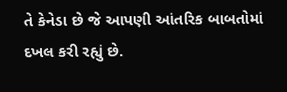તે કેનેડા છે જે આપણી આંતરિક બાબતોમાં દખલ કરી રહ્યું છે.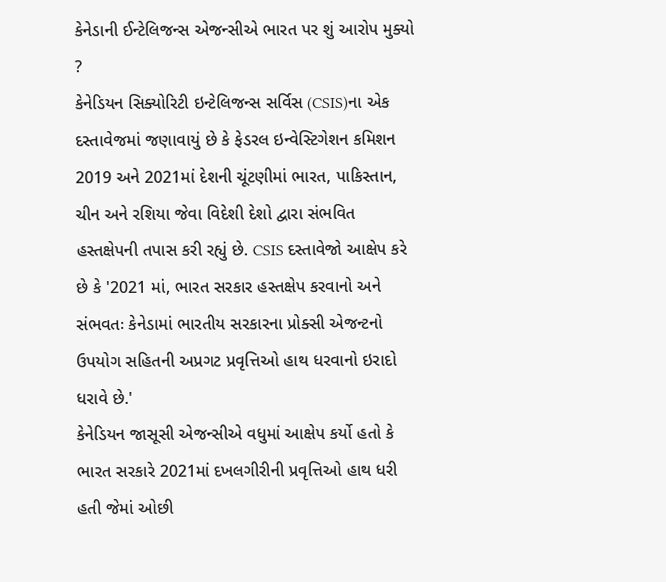કેનેડાની ઈન્ટેલિજન્સ એજન્સીએ ભારત પર શું આરોપ મુક્યો ?
કેનેડિયન સિક્યોરિટી ઇન્ટેલિજન્સ સર્વિસ (CSIS)ના એક દસ્તાવેજમાં જણાવાયું છે કે ફેડરલ ઇન્વેસ્ટિગેશન કમિશન 2019 અને 2021માં દેશની ચૂંટણીમાં ભારત, પાકિસ્તાન, ચીન અને રશિયા જેવા વિદેશી દેશો દ્વારા સંભવિત હસ્તક્ષેપની તપાસ કરી રહ્યું છે. CSIS દસ્તાવેજો આક્ષેપ કરે છે કે '2021 માં, ભારત સરકાર હસ્તક્ષેપ કરવાનો અને સંભવતઃ કેનેડામાં ભારતીય સરકારના પ્રોક્સી એજન્ટનો ઉપયોગ સહિતની અપ્રગટ પ્રવૃત્તિઓ હાથ ધરવાનો ઇરાદો ધરાવે છે.'
કેનેડિયન જાસૂસી એજન્સીએ વધુમાં આક્ષેપ કર્યો હતો કે ભારત સરકારે 2021માં દખલગીરીની પ્રવૃત્તિઓ હાથ ધરી હતી જેમાં ઓછી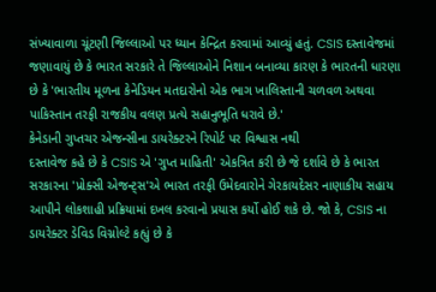સંખ્યાવાળા ચૂંટણી જિલ્લાઓ પર ધ્યાન કેન્દ્રિત કરવામાં આવ્યું હતું. CSIS દસ્તાવેજમાં જણાવાયું છે કે ભારત સરકારે તે જિલ્લાઓને નિશાન બનાવ્યા કારણ કે ભારતની ધારણા છે કે 'ભારતીય મૂળના કેનેડિયન મતદારોનો એક ભાગ ખાલિસ્તાની ચળવળ અથવા પાકિસ્તાન તરફી રાજકીય વલણ પ્રત્યે સહાનુભૂતિ ધરાવે છે.'
કેનેડાની ગુપ્તચર એજન્સીના ડાયરેક્ટરને રિપોર્ટ પર વિશ્વાસ નથી
દસ્તાવેજ કહે છે કે CSIS એ 'ગુપ્ત માહિતી' એકત્રિત કરી છે જે દર્શાવે છે કે ભારત સરકારના 'પ્રોક્સી એજન્ટ્સ'એ ભારત તરફી ઉમેદવારોને ગેરકાયદેસર નાણાકીય સહાય આપીને લોકશાહી પ્રક્રિયામાં દખલ કરવાનો પ્રયાસ કર્યો હોઈ શકે છે. જો કે, CSIS ના ડાયરેક્ટર ડેવિડ વિગ્નોલ્ટે કહ્યું છે કે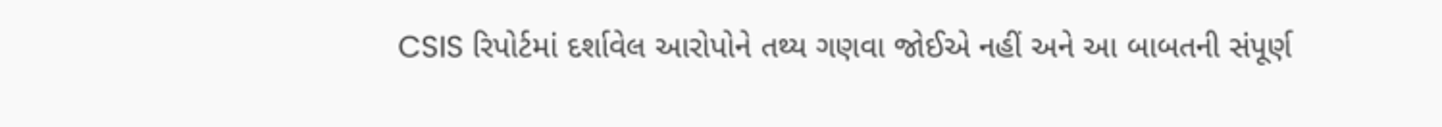CSIS રિપોર્ટમાં દર્શાવેલ આરોપોને તથ્ય ગણવા જોઈએ નહીં અને આ બાબતની સંપૂર્ણ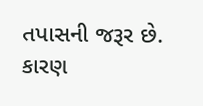તપાસની જરૂર છે. કારણ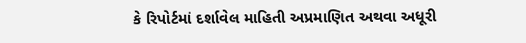કે રિપોર્ટમાં દર્શાવેલ માહિતી અપ્રમાણિત અથવા અધૂરી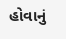હોવાનું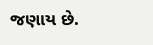જણાય છે.